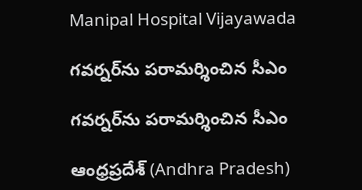Manipal Hospital Vijayawada

గవర్నర్‌ను పరామర్శించిన సీఎం

గవర్నర్‌ను పరామర్శించిన సీఎం

ఆంధ్రప్రదేశ్ (Andhra Pradesh)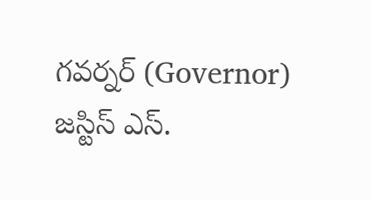గవర్నర్ (Governor) జస్టిస్ ఎస్.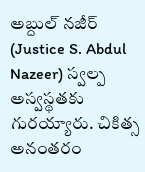అబ్దుల్ నజీర్ (Justice S. Abdul Nazeer) స్వల్ప అస్వస్థతకు గుర‌య్యారు. చికిత్స అనంతరం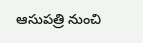ఆసుప‌త్రి నుంచి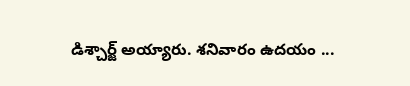డిశ్చార్జ్ అయ్యారు. శనివారం ఉదయం ...